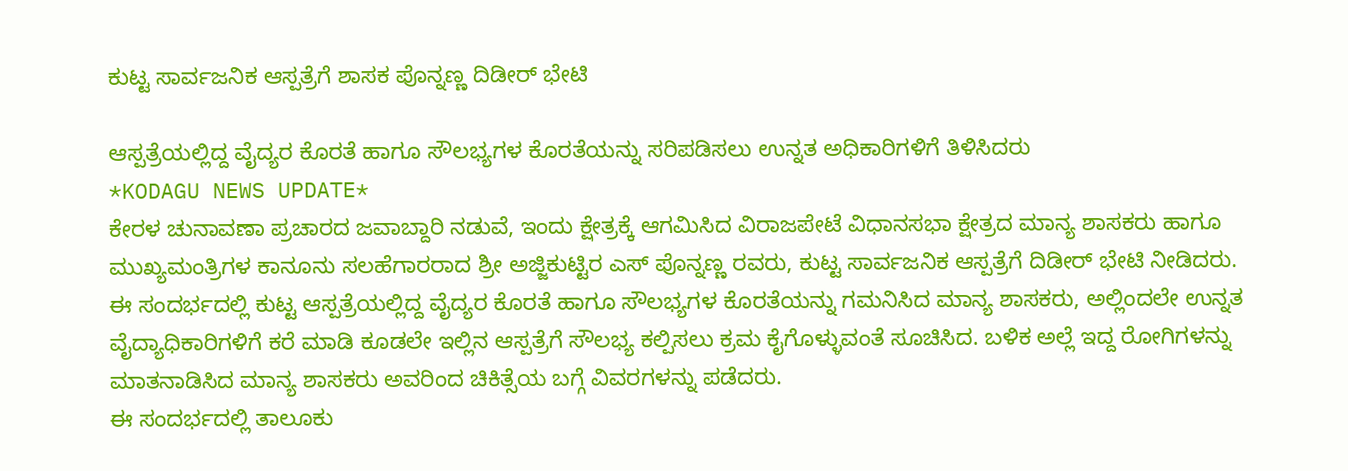ಕುಟ್ಟ ಸಾರ್ವಜನಿಕ ಆಸ್ಪತ್ರೆಗೆ ಶಾಸಕ ಪೊನ್ನಣ್ಣ ದಿಡೀರ್ ಭೇಟಿ

ಆಸ್ಪತ್ರೆಯಲ್ಲಿದ್ದ ವೈದ್ಯರ ಕೊರತೆ ಹಾಗೂ ಸೌಲಭ್ಯಗಳ ಕೊರತೆಯನ್ನು ಸರಿಪಡಿಸಲು ಉನ್ನತ ಅಧಿಕಾರಿಗಳಿಗೆ ತಿಳಿಸಿದರು
*KODAGU NEWS UPDATE*
ಕೇರಳ ಚುನಾವಣಾ ಪ್ರಚಾರದ ಜವಾಬ್ದಾರಿ ನಡುವೆ, ಇಂದು ಕ್ಷೇತ್ರಕ್ಕೆ ಆಗಮಿಸಿದ ವಿರಾಜಪೇಟೆ ವಿಧಾನಸಭಾ ಕ್ಷೇತ್ರದ ಮಾನ್ಯ ಶಾಸಕರು ಹಾಗೂ ಮುಖ್ಯಮಂತ್ರಿಗಳ ಕಾನೂನು ಸಲಹೆಗಾರರಾದ ಶ್ರೀ ಅಜ್ಜಿಕುಟ್ಟಿರ ಎಸ್ ಪೊನ್ನಣ್ಣ ರವರು, ಕುಟ್ಟ ಸಾರ್ವಜನಿಕ ಆಸ್ಪತ್ರೆಗೆ ದಿಡೀರ್ ಭೇಟಿ ನೀಡಿದರು.
ಈ ಸಂದರ್ಭದಲ್ಲಿ ಕುಟ್ಟ ಆಸ್ಪತ್ರೆಯಲ್ಲಿದ್ದ ವೈದ್ಯರ ಕೊರತೆ ಹಾಗೂ ಸೌಲಭ್ಯಗಳ ಕೊರತೆಯನ್ನು ಗಮನಿಸಿದ ಮಾನ್ಯ ಶಾಸಕರು, ಅಲ್ಲಿಂದಲೇ ಉನ್ನತ ವೈದ್ಯಾಧಿಕಾರಿಗಳಿಗೆ ಕರೆ ಮಾಡಿ ಕೂಡಲೇ ಇಲ್ಲಿನ ಆಸ್ಪತ್ರೆಗೆ ಸೌಲಭ್ಯ ಕಲ್ಪಿಸಲು ಕ್ರಮ ಕೈಗೊಳ್ಳುವಂತೆ ಸೂಚಿಸಿದ. ಬಳಿಕ ಅಲ್ಲೆ ಇದ್ದ ರೋಗಿಗಳನ್ನು ಮಾತನಾಡಿಸಿದ ಮಾನ್ಯ ಶಾಸಕರು ಅವರಿಂದ ಚಿಕಿತ್ಸೆಯ ಬಗ್ಗೆ ವಿವರಗಳನ್ನು ಪಡೆದರು.
ಈ ಸಂದರ್ಭದಲ್ಲಿ ತಾಲೂಕು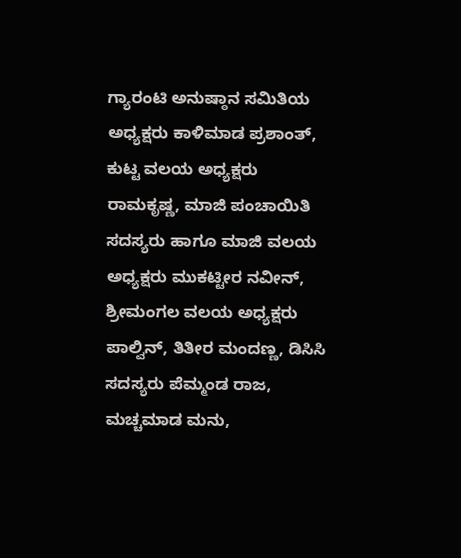ಗ್ಯಾರಂಟಿ ಅನುಷ್ಠಾನ ಸಮಿತಿಯ ಅಧ್ಯಕ್ಷರು ಕಾಳಿಮಾಡ ಪ್ರಶಾಂತ್, ಕುಟ್ಟ ವಲಯ ಅಧ್ಯಕ್ಷರು ರಾಮಕೃಷ್ಣ, ಮಾಜಿ ಪಂಚಾಯಿತಿ ಸದಸ್ಯರು ಹಾಗೂ ಮಾಜಿ ವಲಯ ಅಧ್ಯಕ್ಷರು ಮುಕಟ್ಟೀರ ನವೀನ್, ಶ್ರೀಮಂಗಲ ವಲಯ ಅಧ್ಯಕ್ಷರು ಪಾಲ್ವಿನ್, ತಿತೀರ ಮಂದಣ್ಣ, ಡಿಸಿಸಿ ಸದಸ್ಯರು ಪೆಮ್ಮಂಡ ರಾಜ, ಮಚ್ಚಮಾಡ ಮನು,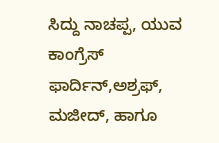ಸಿದ್ದು ನಾಚಪ್ಪ, ಯುವ ಕಾಂಗ್ರೆಸ್ ಫಾರ್ದಿನ್,ಅಶ್ರಫ್, ಮಜೀದ್, ಹಾಗೂ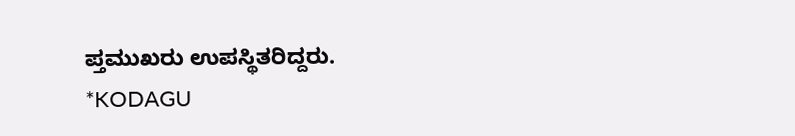ಪ್ತಮುಖರು ಉಪಸ್ಥಿತರಿದ್ದರು.
*KODAGU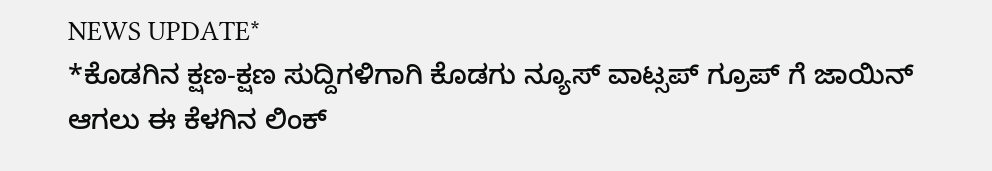NEWS UPDATE*
*ಕೊಡಗಿನ ಕ್ಷಣ-ಕ್ಷಣ ಸುದ್ದಿಗಳಿಗಾಗಿ ಕೊಡಗು ನ್ಯೂಸ್ ವಾಟ್ಸಪ್ ಗ್ರೂಪ್ ಗೆ ಜಾಯಿನ್ ಆಗಲು ಈ ಕೆಳಗಿನ ಲಿಂಕ್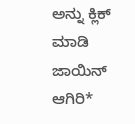ಅನ್ನು ಕ್ಲಿಕ್ ಮಾಡಿ ಜಾಯಿನ್ ಆಗಿರಿ*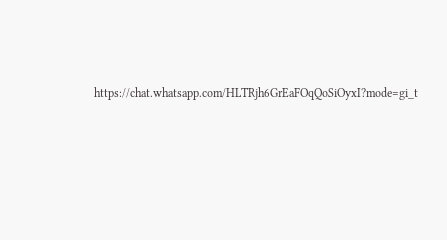https://chat.whatsapp.com/HLTRjh6GrEaFOqQoSiOyxI?mode=gi_t